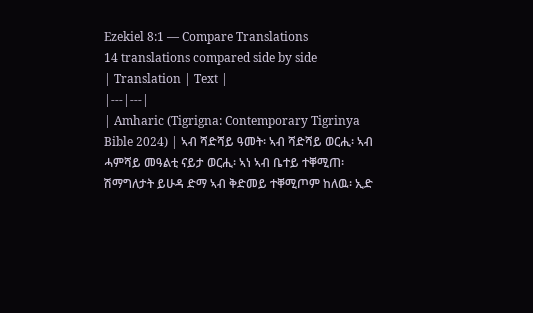Ezekiel 8:1 — Compare Translations
14 translations compared side by side
| Translation | Text |
|---|---|
| Amharic (Tigrigna: Contemporary Tigrinya Bible 2024) | ኣብ ሻድሻይ ዓመት፡ ኣብ ሻድሻይ ወርሒ፡ ኣብ ሓምሻይ መዓልቲ ናይታ ወርሒ፡ ኣነ ኣብ ቤተይ ተቐሚጠ፡ ሽማግለታት ይሁዳ ድማ ኣብ ቅድመይ ተቐሚጦም ከለዉ፡ ኢድ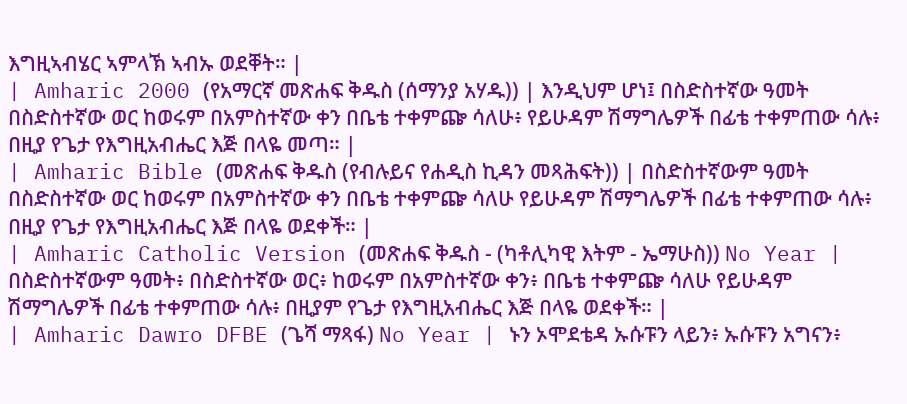እግዚኣብሄር ኣምላኽ ኣብኡ ወደቐት። |
| Amharic 2000 (የአማርኛ መጽሐፍ ቅዱስ (ሰማንያ አሃዱ)) | እንዲህም ሆነ፤ በስድስተኛው ዓመት በስድስተኛው ወር ከወሩም በአምስተኛው ቀን በቤቴ ተቀምጬ ሳለሁ፥ የይሁዳም ሽማግሌዎች በፊቴ ተቀምጠው ሳሉ፥ በዚያ የጌታ የእግዚአብሔር እጅ በላዬ መጣ። |
| Amharic Bible (መጽሐፍ ቅዱስ (የብሉይና የሐዲስ ኪዳን መጻሕፍት)) | በስድስተኛውም ዓመት በስድስተኛው ወር ከወሩም በአምስተኛው ቀን በቤቴ ተቀምጬ ሳለሁ የይሁዳም ሽማግሌዎች በፊቴ ተቀምጠው ሳሉ፥ በዚያ የጌታ የእግዚአብሔር እጅ በላዬ ወደቀች። |
| Amharic Catholic Version (መጽሐፍ ቅዱስ - (ካቶሊካዊ እትም - ኤማሁስ)) No Year | በስድስተኛውም ዓመት፥ በስድስተኛው ወር፥ ከወሩም በአምስተኛው ቀን፥ በቤቴ ተቀምጬ ሳለሁ የይሁዳም ሽማግሌዎች በፊቴ ተቀምጠው ሳሉ፥ በዚያም የጌታ የእግዚአብሔር እጅ በላዬ ወደቀች። |
| Amharic Dawro DFBE (ጌሻ ማጻፋ) No Year | ኑን ኦሞደቴዳ ኡሱፑን ላይን፥ ኡሱፑን አግናን፥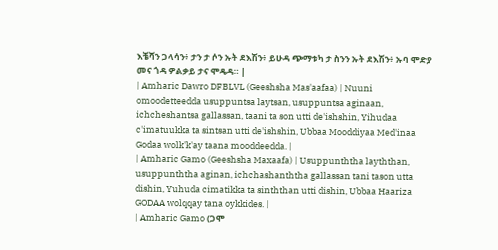እቼሻን ጋላሳን፥ ታን ታ ሶን ኡት ደእሽን፥ ይሁዳ ጭማቱካ ታ ስንን ኡት ደእሽን፥ ኡባ ሞድያ መና ጎዳ ዎልቃይ ታና ሞዴዳ። |
| Amharic Dawro DFBLVL (Geeshsha Mas'aafaa) | Nuuni omoodetteedda usuppuntsa laytsan, usuppuntsa aginaan, ichcheshantsa gallassan, taani ta son utti de'ishshin, Yihudaa c'imatuukka ta sintsan utti de'ishshin, Ubbaa Mooddiyaa Med'inaa Godaa wolk'k'ay taana mooddeedda. |
| Amharic Gamo (Geeshsha Maxaafa) | Usuppunththa layththan, usuppunththa aginan, ichchashanththa gallassan tani tason utta dishin, Yuhuda cimatikka ta sinththan utti dishin, Ubbaa Haariza GODAA wolqqay tana oykkides. |
| Amharic Gamo (ጋሞ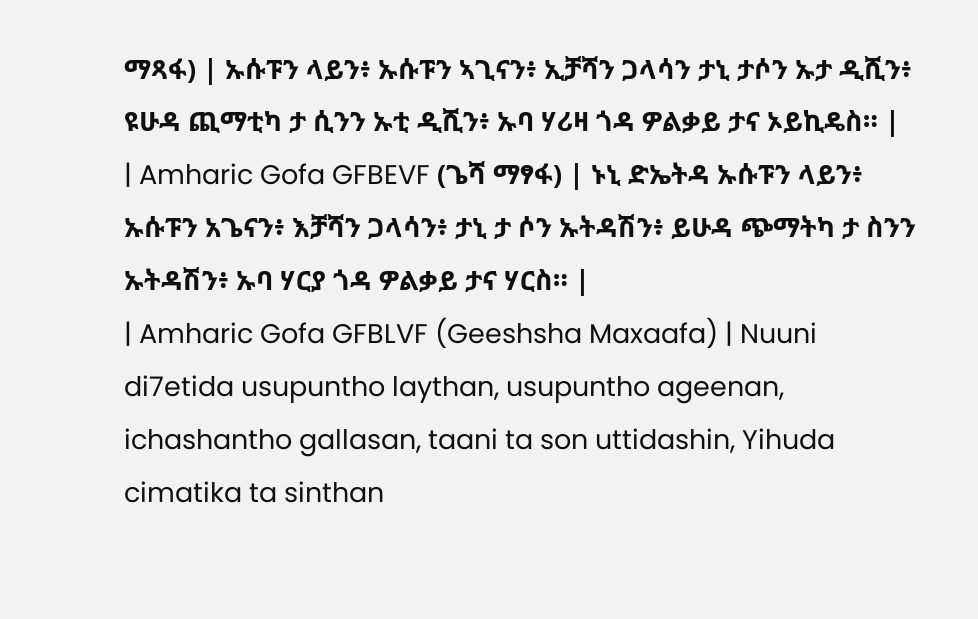ማጻፋ) | ኡሱፑን ላይን፥ ኡሱፑን ኣጊናን፥ ኢቻሻን ጋላሳን ታኒ ታሶን ኡታ ዲሺን፥ ዩሁዳ ጪማቲካ ታ ሲንን ኡቲ ዲሺን፥ ኡባ ሃሪዛ ጎዳ ዎልቃይ ታና ኦይኪዴስ። |
| Amharic Gofa GFBEVF (ጌሻ ማፃፋ) | ኑኒ ድኤትዳ ኡሱፑን ላይን፥ ኡሱፑን አጌናን፥ እቻሻን ጋላሳን፥ ታኒ ታ ሶን ኡትዳሽን፥ ይሁዳ ጭማትካ ታ ስንን ኡትዳሽን፥ ኡባ ሃርያ ጎዳ ዎልቃይ ታና ሃርስ። |
| Amharic Gofa GFBLVF (Geeshsha Maxaafa) | Nuuni di7etida usupuntho laythan, usupuntho ageenan, ichashantho gallasan, taani ta son uttidashin, Yihuda cimatika ta sinthan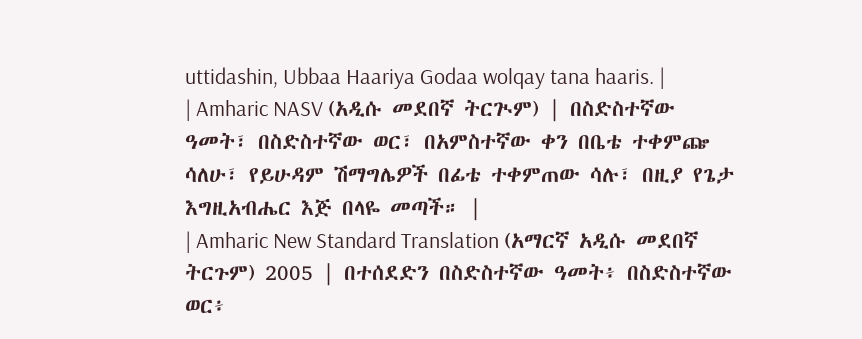uttidashin, Ubbaa Haariya Godaa wolqay tana haaris. |
| Amharic NASV (አዲሱ መደበኛ ትርጒም) | በስድስተኛው ዓመት፣ በስድስተኛው ወር፣ በአምስተኛው ቀን በቤቴ ተቀምጬ ሳለሁ፣ የይሁዳም ሽማግሌዎች በፊቴ ተቀምጠው ሳሉ፣ በዚያ የጌታ እግዚአብሔር እጅ በላዬ መጣች። |
| Amharic New Standard Translation (አማርኛ አዲሱ መደበኛ ትርጉም) 2005 | በተሰደድን በስድስተኛው ዓመት፥ በስድስተኛው ወር፥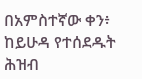በአምስተኛው ቀን፥ ከይሁዳ የተሰደዱት ሕዝብ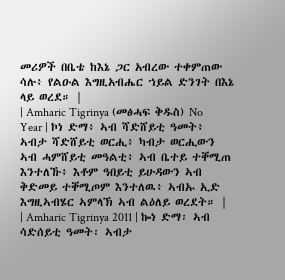መሪዎች በቤቴ ከእኔ ጋር አብረው ተቀምጠው ሳሉ፥ የልዑል እግዚአብሔር ኀይል ድንገት በእኔ ላይ ወረደ። |
| Amharic Tigrinya (መፅሓፍ ቅዱስ) No Year | ኮነ ድማ፥ ኣብ ሻድሸይቲ ዓመት፥ ኣብታ ሻድሸይቲ ወርሒ፥ ካብታ ወርሒውን ኣብ ሓምሸይቲ መዓልቲ፥ ኣብ ቤተይ ተቐሚጠ እንተለኹ፥ እቶም ዓበይቲ ይሁዳውን ኣብ ቅድመይ ተቐሚጦም እንተለዉ፥ ኣብኡ ኢድ እግዚኣብሄር ኣምላኽ ኣብ ልዕለይ ወረደት። |
| Amharic Tigrinya 2011 | ኰነ ድማ፡ ኣብ ሳድሰይቲ ዓመት፡ ኣብታ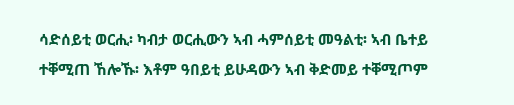ሳድሰይቲ ወርሒ፡ ካብታ ወርሒውን ኣብ ሓምሰይቲ መዓልቲ፡ ኣብ ቤተይ ተቐሚጠ ኸሎኹ፡ እቶም ዓበይቲ ይሁዳውን ኣብ ቅድመይ ተቐሚጦም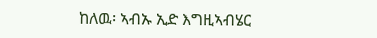ከለዉ፡ ኣብኡ ኢድ እግዚኣብሄር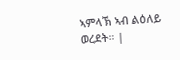ኣምላኽ ኣብ ልዕለይ ወረደት። |